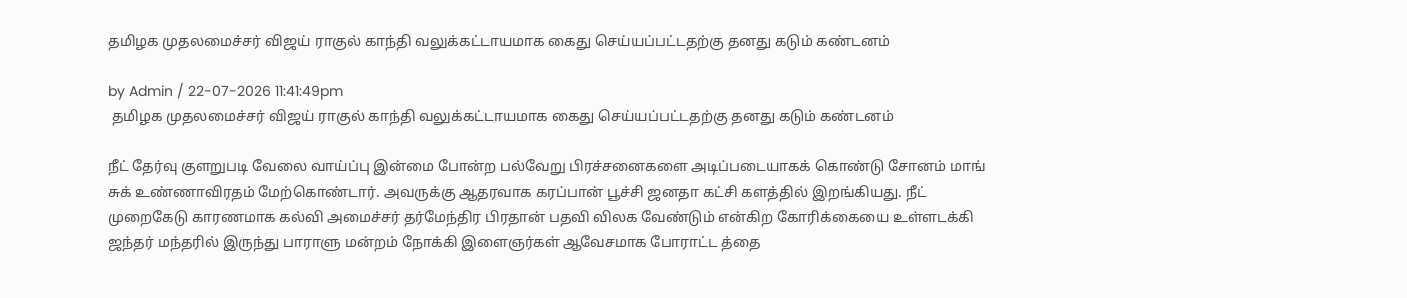தமிழக முதலமைச்சர் விஜய் ராகுல் காந்தி வலுக்கட்டாயமாக கைது செய்யப்பட்டதற்கு தனது கடும் கண்டனம்

by Admin / 22-07-2026 11:41:49pm
 தமிழக முதலமைச்சர் விஜய் ராகுல் காந்தி வலுக்கட்டாயமாக கைது செய்யப்பட்டதற்கு தனது கடும் கண்டனம்

நீட் தேர்வு குளறுபடி வேலை வாய்ப்பு இன்மை போன்ற பல்வேறு பிரச்சனைகளை அடிப்படையாகக் கொண்டு சோனம் மாங் சுக் உண்ணாவிரதம் மேற்கொண்டார். அவருக்கு ஆதரவாக கரப்பான் பூச்சி ஜனதா கட்சி களத்தில் இறங்கியது. நீட் முறைகேடு காரணமாக கல்வி அமைச்சர் தர்மேந்திர பிரதான் பதவி விலக வேண்டும் என்கிற கோரிக்கையை உள்ளடக்கி ஜந்தர் மந்தரில் இருந்து பாராளு மன்றம் நோக்கி இளைஞர்கள் ஆவேசமாக போராட்ட த்தை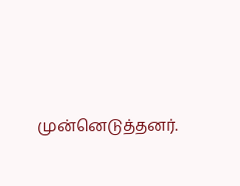முன்னெடுத்தனர்.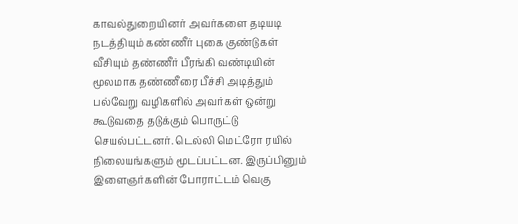காவல்துறையினர் அவர்களை தடியடி நடத்தியும் கண்ணீர் புகை குண்டுகள் வீசியும் தண்ணீர் பீரங்கி வண்டியின் மூலமாக தண்ணீரை பீச்சி அடித்தும் பல்வேறு வழிகளில் அவர்கள் ஒன்று கூடுவதை தடுக்கும் பொருட்டு செயல்பட்டனர். டெல்லி மெட்ரோ ரயில் நிலையங்களும் மூடப்பட்டன. இருப்பினும் இளைஞர்களின் போராட்டம் வெகு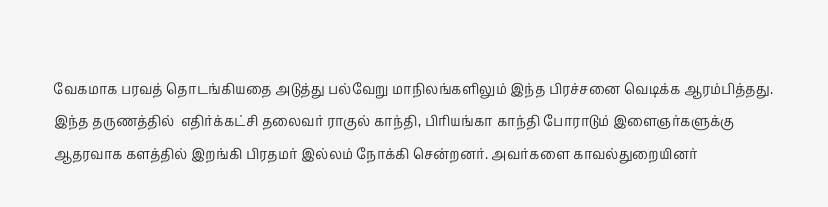வேகமாக பரவத் தொடங்கியதை அடுத்து பல்வேறு மாநிலங்களிலும் இந்த பிரச்சனை வெடிக்க ஆரம்பித்தது. இந்த தருணத்தில்  எதிர்க்கட்சி தலைவர் ராகுல் காந்தி, பிரியங்கா காந்தி போராடும் இளைஞர்களுக்கு ஆதரவாக களத்தில் இறங்கி பிரதமர் இல்லம் நோக்கி சென்றனர். அவர்களை காவல்துறையினர்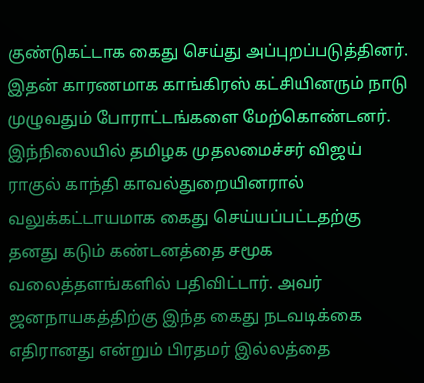குண்டுகட்டாக கைது செய்து அப்புறப்படுத்தினர். இதன் காரணமாக காங்கிரஸ் கட்சியினரும் நாடு முழுவதும் போராட்டங்களை மேற்கொண்டனர். இந்நிலையில் தமிழக முதலமைச்சர் விஜய் ராகுல் காந்தி காவல்துறையினரால் வலுக்கட்டாயமாக கைது செய்யப்பட்டதற்கு தனது கடும் கண்டனத்தை சமூக வலைத்தளங்களில் பதிவிட்டார். அவர் ஜனநாயகத்திற்கு இந்த கைது நடவடிக்கை எதிரானது என்றும் பிரதமர் இல்லத்தை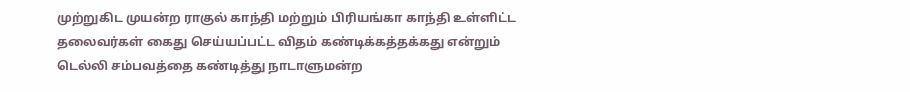முற்றுகிட முயன்ற ராகுல் காந்தி மற்றும் பிரியங்கா காந்தி உள்ளிட்ட தலைவர்கள் கைது செய்யப்பட்ட விதம் கண்டிக்கத்தக்கது என்றும் டெல்லி சம்பவத்தை கண்டித்து நாடாளுமன்ற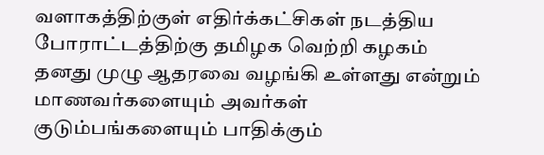வளாகத்திற்குள் எதிர்க்கட்சிகள் நடத்திய போராட்டத்திற்கு தமிழக வெற்றி கழகம் தனது முழு ஆதரவை வழங்கி உள்ளது என்றும் மாணவர்களையும் அவர்கள் குடும்பங்களையும் பாதிக்கும்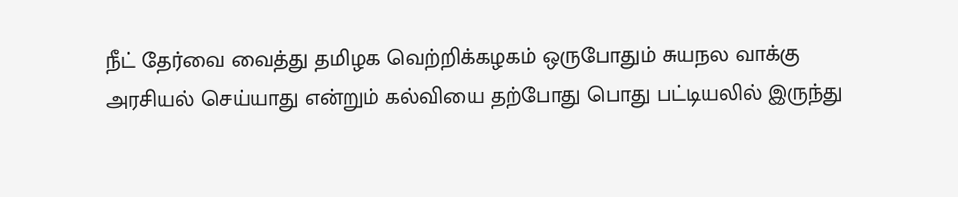நீட் தேர்வை வைத்து தமிழக வெற்றிக்கழகம் ஒருபோதும் சுயநல வாக்கு அரசியல் செய்யாது என்றும் கல்வியை தற்போது பொது பட்டியலில் இருந்து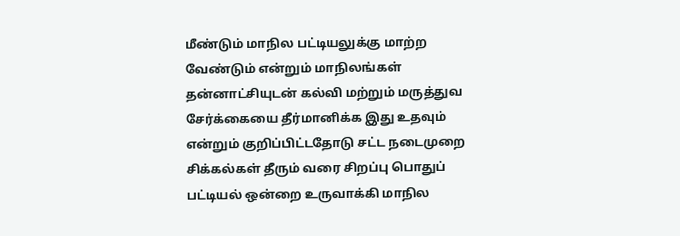மீண்டும் மாநில பட்டியலுக்கு மாற்ற வேண்டும் என்றும் மாநிலங்கள் தன்னாட்சியுடன் கல்வி மற்றும் மருத்துவ சேர்க்கையை தீர்மானிக்க இது உதவும் என்றும் குறிப்பிட்டதோடு சட்ட நடைமுறை சிக்கல்கள் தீரும் வரை சிறப்பு பொதுப் பட்டியல் ஒன்றை உருவாக்கி மாநில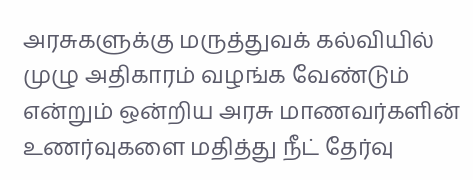அரசுகளுக்கு மருத்துவக் கல்வியில் முழு அதிகாரம் வழங்க வேண்டும் என்றும் ஒன்றிய அரசு மாணவர்களின் உணர்வுகளை மதித்து நீட் தேர்வு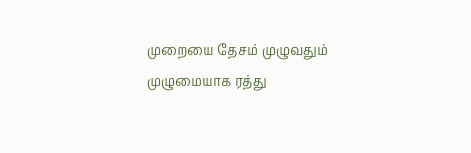முறையை தேசம் முழுவதும் முழுமையாக ரத்து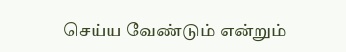செய்ய வேண்டும் என்றும்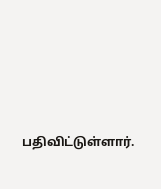பதிவிட்டுள்ளார்.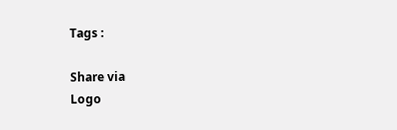Tags :

Share via
Logo